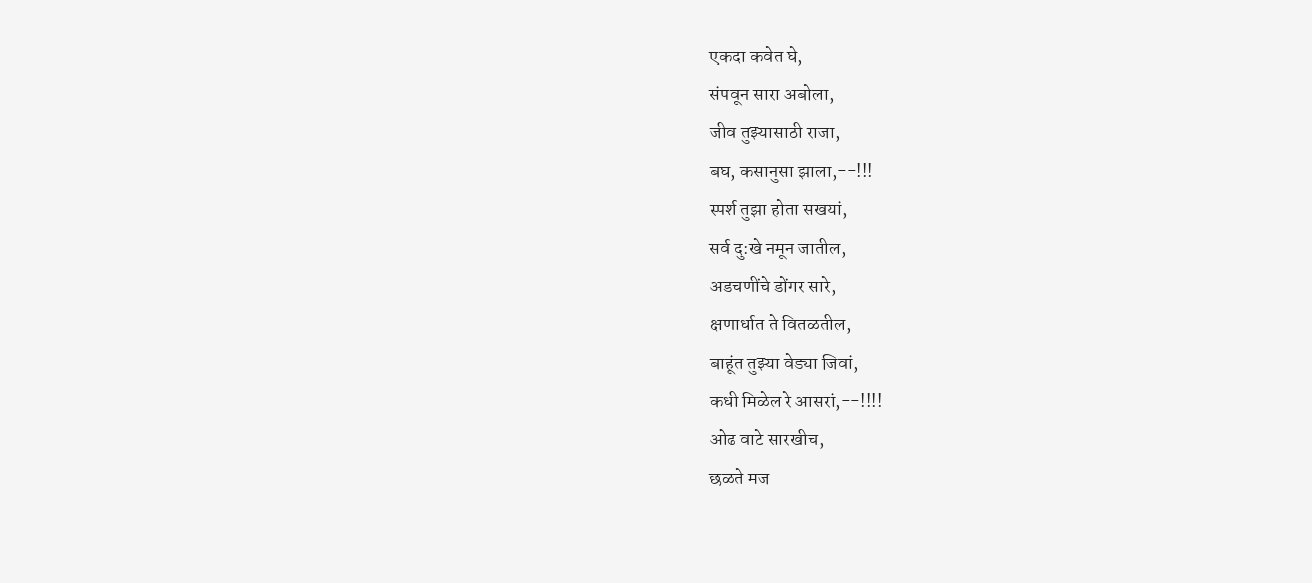एकदा कवेत घे,
संपवून सारा अबोला,
जीव तुझ्यासाठी राजा,
बघ, कसानुसा झाला,--!!!
स्पर्श तुझा होता सखयां,
सर्व दु:खे नमून जातील,
अडचणींचे डोंगर सारे,
क्षणार्धात ते वितळतील,
बाहूंत तुझ्या वेड्या जिवां,
कधी मिळेल रे आसरां,--!!!!
ओढ वाटे सारखीच,
छळते मज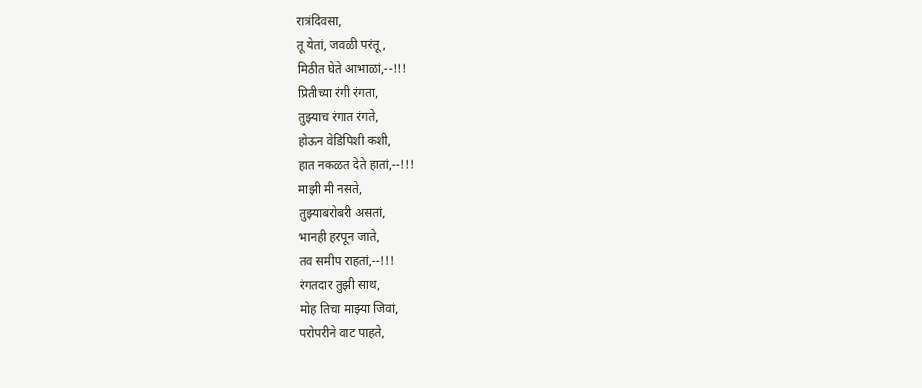रात्रंदिवसा,
तू येतां, जवळी परंतू,
मिठीत घेते आभाळां,--!!!
प्रितीच्या रंगी रंगता,
तुझ्याच रंगात रंगते,
होऊन वेडिपिशी कशी,
हात नकळत देते हातां,--!!!
माझी मी नसते,
तुझ्याबरोबरी असतां,
भानही हरपून जाते,
तव समीप राहतां,--!!!
रंगतदार तुझी साथ,
मोह तिचा माझ्या जिवां,
परोपरीने वाट पाहते,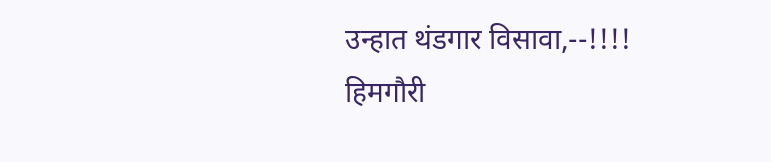उन्हात थंडगार विसावा,--!!!!
हिमगौरी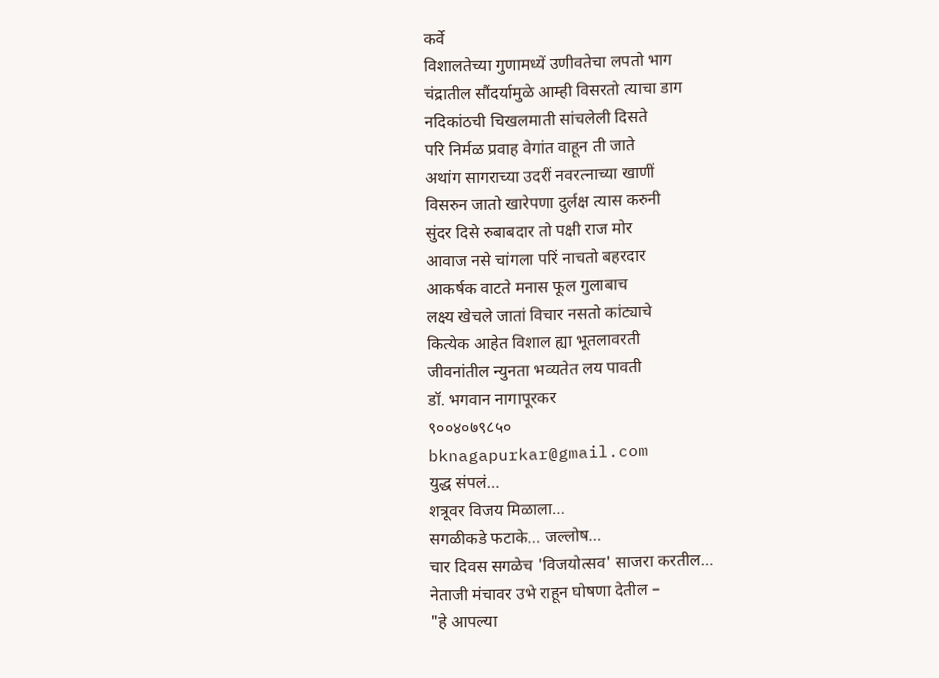कर्वे
विशालतेच्या गुणामध्यें उणीवतेचा लपतो भाग
चंद्रातील सौंदर्यामुळे आम्ही विसरतो त्याचा डाग
नदिकांठची चिखलमाती सांचलेली दिसते
परि निर्मळ प्रवाह वेगांत वाहून ती जाते
अथांग सागराच्या उदरीं नवरत्नाच्या खाणीं
विसरुन जातो खारेपणा दुर्लक्ष त्यास करुनी
सुंदर दिसे रुबाबदार तो पक्षी राज मोर
आवाज नसे चांगला परिं नाचतो बहरदार
आकर्षक वाटते मनास फूल गुलाबाच
लक्ष्य खेचले जातां विचार नसतो कांट्याचे
कित्येक आहेत विशाल ह्या भूतलावरती
जीवनांतील न्युनता भव्यतेत लय पावती
डॉ. भगवान नागापूरकर
९००४०७९८५०
bknagapurkar@gmail.com
युद्ध संपलं…
शत्रूवर विजय मिळाला…
सगळीकडे फटाके… जल्लोष…
चार दिवस सगळेच 'विजयोत्सव' साजरा करतील…
नेताजी मंचावर उभे राहून घोषणा देतील –
"हे आपल्या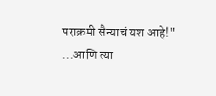पराक्रमी सैन्याचं यश आहे!"
...आणि त्या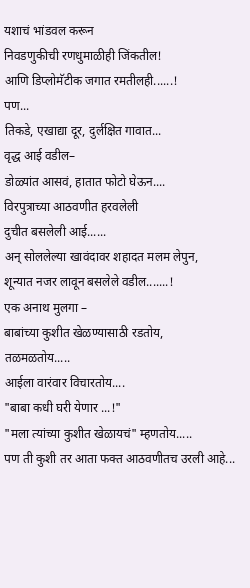यशाचं भांडवल करून
निवडणुकीची रणधुमाळीही जिंकतील!
आणि डिप्लोमॅटीक जगात रमतीलही......!
पण...
तिकडे, एखाद्या दूर, दुर्लक्षित गावात...
वृद्ध आई वडील–
डोळ्यांत आसवं, हातात फोटो घेऊन....
विरपुत्राच्या आठवणीत हरवलेली
दुचीत बसलेली आई......
अन् सोललेल्या खावंदावर शहादत मलम लेपुन,
शून्यात नजर लावून बसलेले वडील.......!
एक अनाथ मुलगा –
बाबांच्या कुशीत खेळण्यासाठी रडतोय,
तळमळतोय.....
आईला वारंवार विचारतोय....
"बाबा कधी घरी येणार ...!"
"मला त्यांच्या कुशीत खेळायचं" म्हणतोय.....
पण ती कुशी तर आता फक्त आठवणीतच उरली आहे...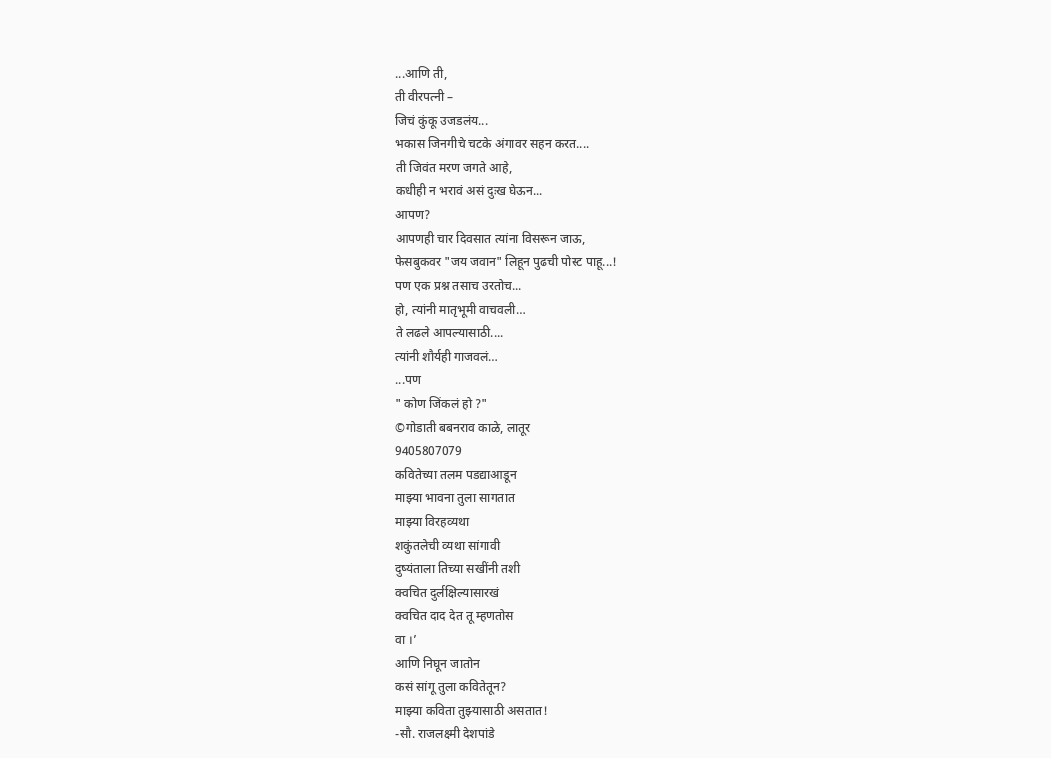...आणि ती,
ती वीरपत्नी –
जिचं कुंकू उजडलंय...
भकास जिनगीचे चटके अंगावर सहन करत....
ती जिवंत मरण जगते आहे,
कधीही न भरावं असं दुःख घेऊन...
आपण?
आपणही चार दिवसात त्यांना विसरून जाऊ,
फेसबुकवर "जय जवान" लिहून पुढची पोस्ट पाहू...!
पण एक प्रश्न तसाच उरतोच...
हो, त्यांनी मातृभूमी वाचवली…
ते लढले आपल्यासाठी....
त्यांनी शौर्यही गाजवलं…
...पण
" कोण जिंकलं हो ?"
©गोडाती बबनराव काळे, लातूर
9405807079
कवितेच्या तलम पडद्याआडून
माझ्या भावना तुला सागतात
माझ्या विरहव्यथा
शकुंतलेची व्यथा सांगावी
दुष्यंताला तिच्या सखींनी तशी
क्वचित दुर्लक्षिल्यासारखं
क्वचित दाद देत तू म्हणतोस
वा ।’
आणि निघून जातोन
कसं सांगू तुला कवितेतून?
माझ्या कविता तुझ्यासाठी असतात!
-सौ. राजलक्ष्मी देशपांडे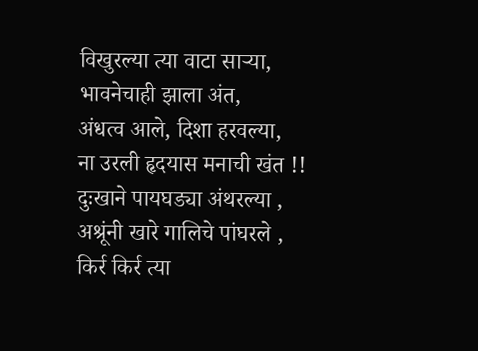विखुरल्या त्या वाटा साऱ्या,
भावनेचाही झाला अंत,
अंधत्व आले, दिशा हरवल्या,
ना उरली हृदयास मनाची खंत !!
दुःखाने पायघड्या अंथरल्या ,
अश्रूंनी खारे गालिचे पांघरले ,
किर्र किर्र त्या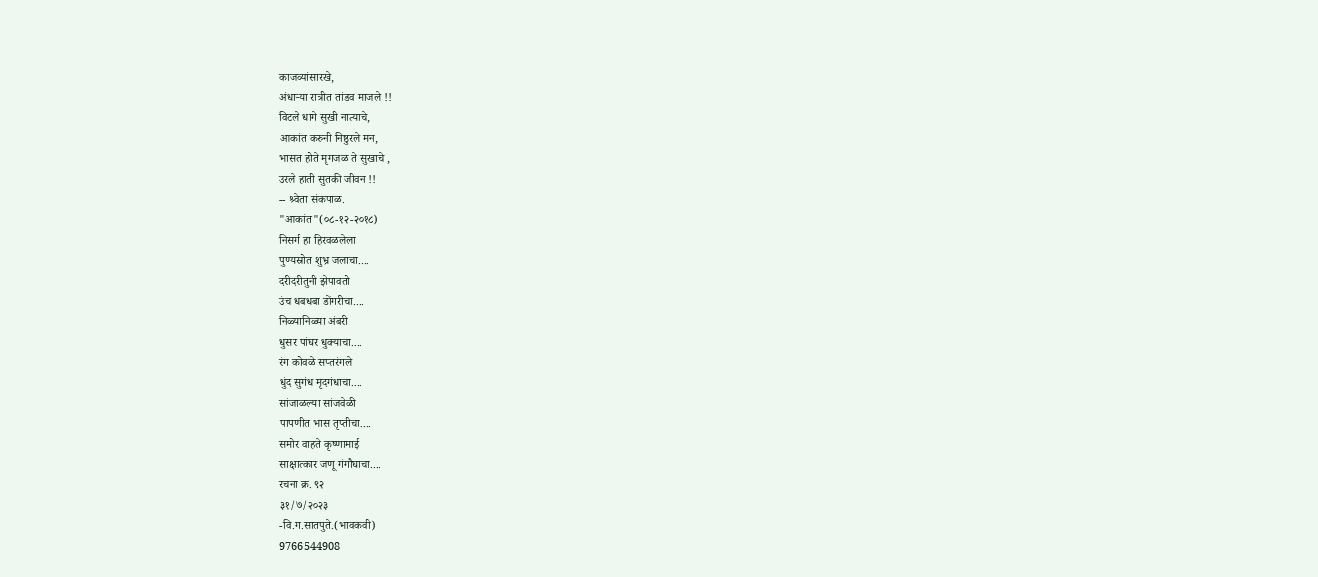काजव्यांसारखे,
अंधाऱ्या रात्रीत तांडव माजले !!
विटले धागे सुखी नात्याचे,
आकांत करुनी निष्ठुरले मन,
भासत होते मृगजळ ते सुखाचे ,
उरले हाती सुतकी जीवन !!
-- श्र्वेता संकपाळ.
"आकांत"(०८-१२-२०१८)
निसर्ग हा हिरवळलेला
पुण्यस्रोत शुभ्र जलाचा....
दरीदरीतुनी झेपावतो
उंच धबधबा डोंगरीचा....
निळ्यानिळ्या अंबरी
धुसर पांघर धुक्याचा....
रंग कोवळे सप्तरंगले
धुंद सुगंध मृदगंधाचा....
सांजाळल्या सांजवेळी
पापणीत भास तृप्तीचा....
समोर वाहते कृष्णामाई
साक्षात्कार जणू गंगौघाचा....
रचना क्र. ९२
३१/७/२०२३
-वि.ग.सातपुते.(भावकवी)
9766544908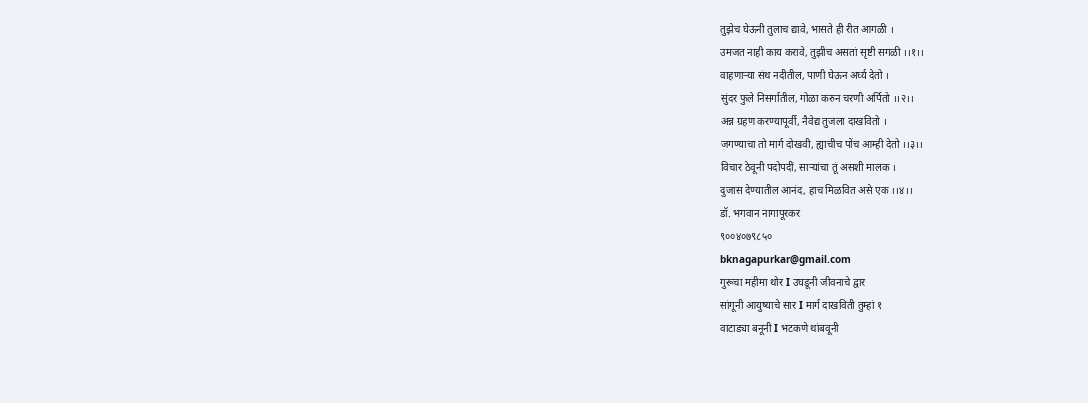तुझेच घेऊनी तुलाच द्यावे, भासते ही रीत आगळी ।
उमजत नाही काय करावे, तुझीच असतां सृष्टी सगळी ।।१।।
वाहणाऱ्या संथ नदीतील, पाणी घेऊन अर्घ्य देतो ।
सुंदर फुले निसर्गातील, गोळा करुन चरणी अर्पितो ।।२।।
अन्न ग्रहण करण्यापूर्वी, नैवेद्य तुजला दाखवितो ।
जगण्याचा तो मार्ग दोखवी, ह्याचीच पोंच आम्ही देतो ।।३।।
विचार ठेवूनी पदोपदीं, साऱ्यांचा तूं असशी मालक ।
दुजास देण्यातील आनंद, हाच मिळवित असे एक ।।४।।
डॉ. भगवान नागापूरकर
९००४०७९८५०
bknagapurkar@gmail.com
गुरूचा महीमा थोर I उघडूनी जीवनाचे द्वार
सांगूनी आयुष्याचे सार I मार्ग दाखविती तुम्हां १
वाटाड्या बनूनी I भटकणे थांबवूनी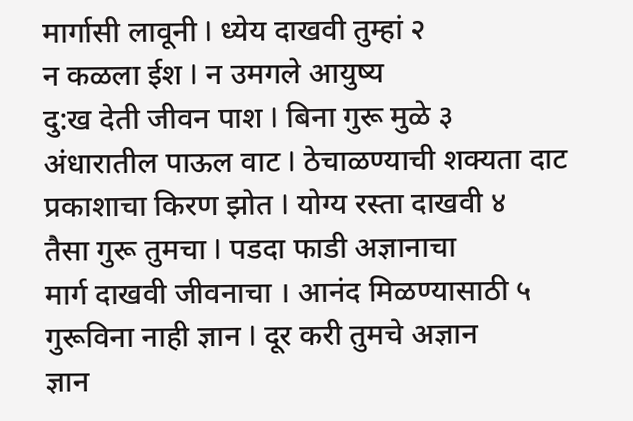मार्गासी लावूनी I ध्येय दाखवी तुम्हां २
न कळला ईश I न उमगले आयुष्य
दु:ख देती जीवन पाश I बिना गुरू मुळे ३
अंधारातील पाऊल वाट I ठेचाळण्याची शक्यता दाट
प्रकाशाचा किरण झोत I योग्य रस्ता दाखवी ४
तैसा गुरू तुमचा I पडदा फाडी अज्ञानाचा
मार्ग दाखवी जीवनाचा । आनंद मिळण्यासाठी ५
गुरूविना नाही ज्ञान I दूर करी तुमचे अज्ञान
ज्ञान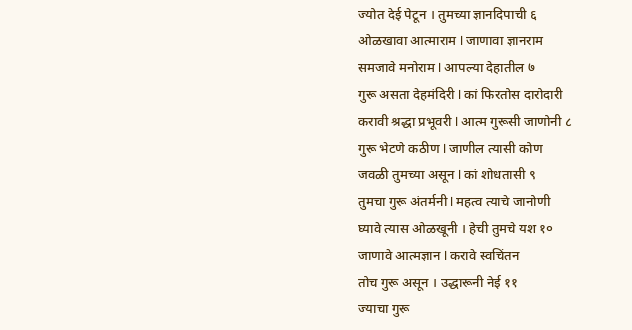ज्योत देई पेटून । तुमच्या ज्ञानदिपाची ६
ओळखावा आत्माराम I जाणावा ज्ञानराम
समजावे मनोराम I आपल्या देहातील ७
गुरू असता देहमंदिरी I कां फिरतोस दारोदारी
करावी श्रद्धा प्रभूवरी I आत्म गुरूसी जाणोनी ८
गुरू भेटणे कठीण I जाणील त्यासी कोण
जवळी तुमच्या असून I कां शोधतासी ९
तुमचा गुरू अंतर्मनी I महत्व त्याचे जानोणी
घ्यावे त्यास ओळखूनी । हेची तुमचे यश १०
जाणावे आत्मज्ञान I करावे स्वचिंतन
तोच गुरू असून । उद्धारूनी नेई ११
ज्याचा गुरू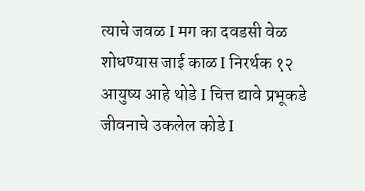त्याचे जवळ I मग का दवडसी वेळ
शोधण्यास जाई काळ I निरर्थक १२
आयुष्य आहे थोडे I चित्त द्यावे प्रभूकडे
जीवनाचे उकलेल कोडे I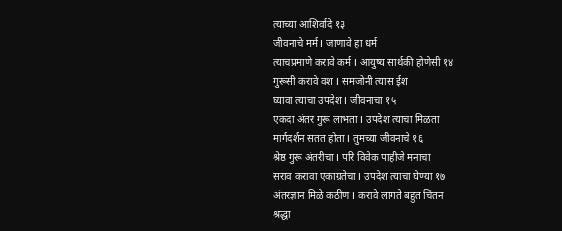त्याच्या आशिर्वादे १३
जीवनाचे मर्म I जाणावे हा धर्म
त्याचप्रमाणे करावे कर्म I आयुष्य सार्थकी होणेसी १४
गुरूसी करावे वश I समजोनी त्यास ईश
घ्यावा त्याचा उपदेश I जीवनाचा १५
एकदा अंतर गुरू लाभता I उपदेश त्याचा मिळता
मार्गदर्शन सतत होता I तुमच्या जीवनाचे १६
श्रेष्ठ गुरू अंतरीचा I परि विवेक पाहीजे मनाचा
सराव करावा एकाग्रतेचा I उपदेश त्याचा घेण्या १७
अंतरज्ञान मिळे कठीण I करावे लागते बहुत चिंतन
श्रद्धा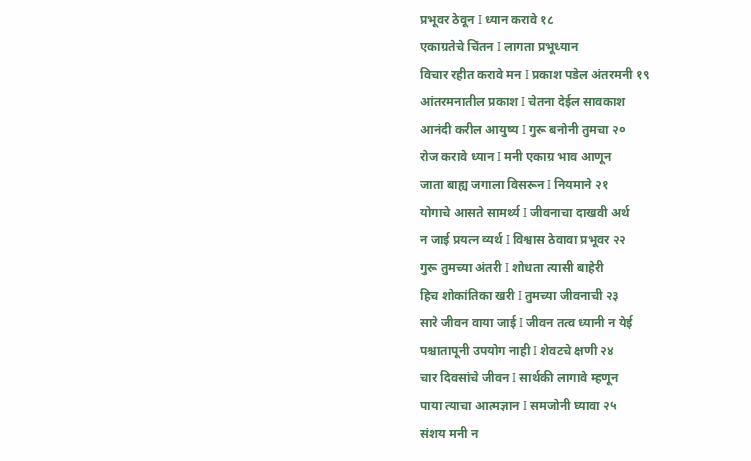प्रभूवर ठेवून I ध्यान करावे १८
एकाग्रतेचे चिंतन I लागता प्रभूध्यान
विचार रहीत करावे मन I प्रकाश पडेल अंतरमनी १९
आंतरमनातील प्रकाश I चेतना देईल सावकाश
आनंदी करील आयुष्य I गुरू बनोनी तुमचा २०
रोज करावे ध्यान I मनी एकाग्र भाव आणून
जाता बाह्य जगाला विसरून I नियमाने २१
योगाचे आसते सामर्थ्य I जीवनाचा दाखवी अर्थ
न जाई प्रयत्न व्यर्थ I विश्वास ठेवावा प्रभूवर २२
गुरू तुमच्या अंतरी I शोधता त्यासी बाहेरी
हिच शोकांतिका खरी I तुमच्या जीवनाची २३
सारे जीवन वाया जाई I जीवन तत्व ध्यानी न येई
पश्चातापूनी उपयोग नाही I शेवटचे क्षणी २४
चार दिवसांचे जीवन I सार्थकी लागावे म्हणून
पाया त्याचा आत्मज्ञान I समजोनी घ्यावा २५
संशय मनी न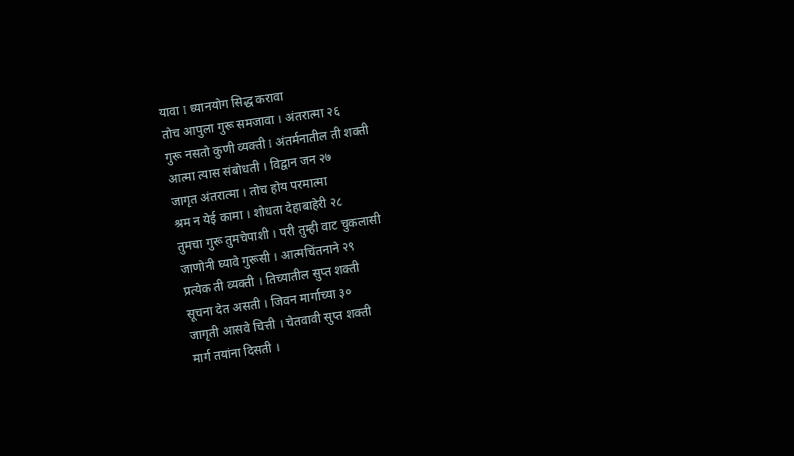यावा I ध्यानयोग सिद्ध करावा
तोच आपुला गुरू समजावा । अंतरात्मा २६
गुरू नसतो कुणी व्यक्ती I अंतर्मनातील ती शक्ती
आत्मा त्यास संबोधती । विद्वान जन २७
जागृत अंतरात्मा । तोच होय परमात्मा
श्रम न येई कामा । शोधता देहाबाहेरी २८
तुमचा गुरू तुमचेपाशी । परी तुम्ही वाट चुकलासी
जाणोनी घ्यावे गुरूसी । आत्मचिंतनाने २९
प्रत्येक ती व्यक्ती । तिच्यातील सुप्त शक्ती
सूचना देत असती । जिवन मार्गाच्या ३०
जागृती आसवे चित्ती । चेतवावी सुप्त शक्ती
मार्ग तयांना दिसती ।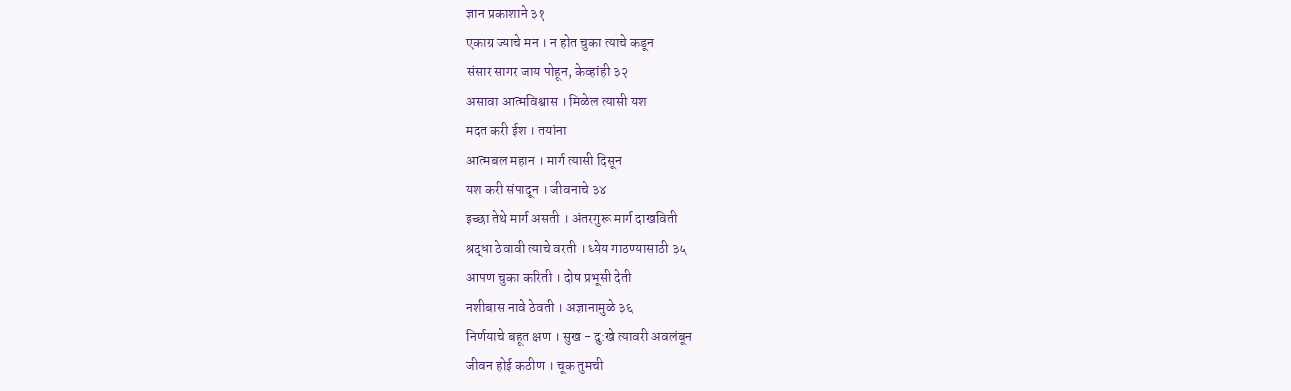ज्ञान प्रकाशाने ३१
एकाग्र ज्याचे मन । न होत चुका त्याचे कडून
संसार सागर जाय पोहून, केव्हांही ३२
असावा आत्मविश्वास । मिळेल त्यासी यश
मदत करी ईश । तयांना
आत्मबल महान । मार्ग त्यासी दिसून
यश करी संपादून । जीवनाचे ३४
इच्छा तेथे मार्ग असती । अंतरगुरू मार्ग दाखविती
श्रद्धा ठेवावी त्याचे वरती । ध्येय गाठण्यासाठी ३५
आपण चुका करिती । दोष प्रभूसी देती
नशीबास नावे ठेवती । अज्ञानामुळे ३६
निर्णयाचे बहूत क्षण । सुख - दु:खे त्यावरी अवलंबून
जीवन होई कठीण । चूक तुमची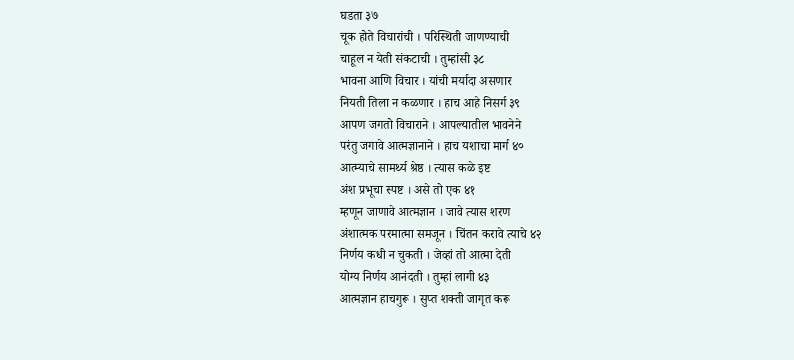घडता ३७
चूक होते विचारांची । परिस्थिती जाणण्याची
चाहूल न येती संकटाची । तुम्हांसी ३८
भावना आणि विचार । यांची मर्यादा असणार
नियती तिला न कळणार । हाच आहे निसर्ग ३९
आपण जगतो विचाराने । आपल्यातील भावनेने
परंतु जगावे आत्मज्ञानाने । हाच यशाचा मार्ग ४०
आत्म्याचे सामर्थ्य श्रेष्ठ । त्यास कळे इष्ट
अंश प्रभूचा स्पष्ट । असे तो एक ४१
म्हणून जाणावे आत्मज्ञान । जावे त्यास शरण
अंशात्मक परमात्मा समजून । चिंतन करावे त्याचे ४२
निर्णय कधी न चुकती । जेव्हां तो आत्मा देती
योग्य निर्णय आनंदती । तुम्हां लागी ४३
आत्मज्ञान हाचगुरू । सुप्त शक्ती जागृत करू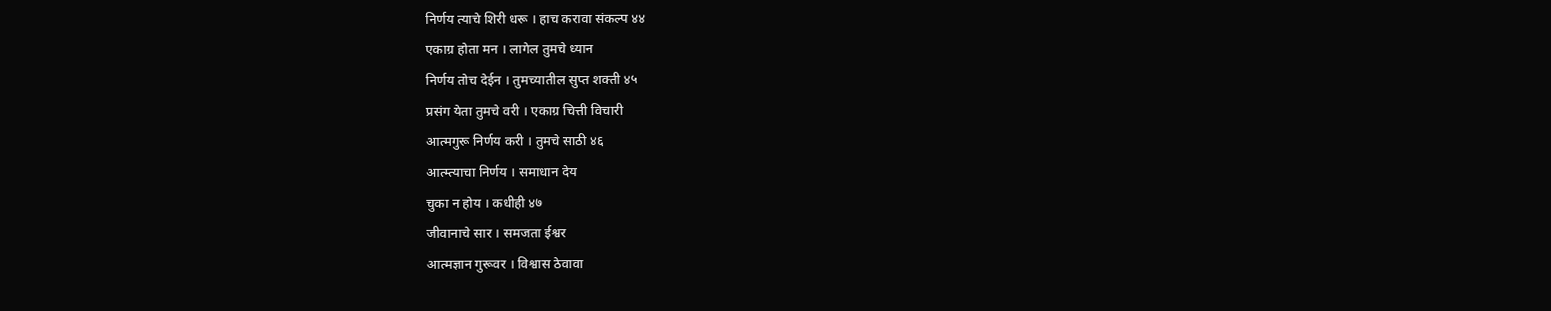निर्णय त्याचे शिरी धरू । हाच करावा संकल्प ४४
एकाग्र होता मन । लागेल तुमचे ध्यान
निर्णय तोच देईन । तुमच्यातील सुप्त शक्ती ४५
प्रसंग येता तुमचे वरी । एकाग्र चित्ती विचारी
आत्मगुरू निर्णय करी । तुमचे साठी ४६
आत्म्त्याचा निर्णय । समाधान देय
चुका न होय । कधीही ४७
जीवानाचे सार । समजता ईश्वर
आत्मज्ञान गुरूवर । विश्वास ठेवावा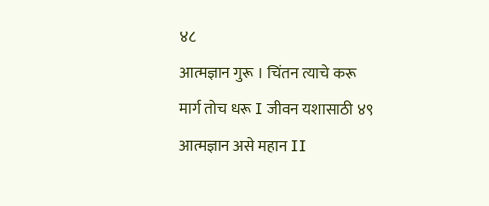४८
आत्मज्ञान गुरू । चिंतन त्याचे करू
मार्ग तोच धरू I जीवन यशासाठी ४९
आत्मज्ञान असे महान II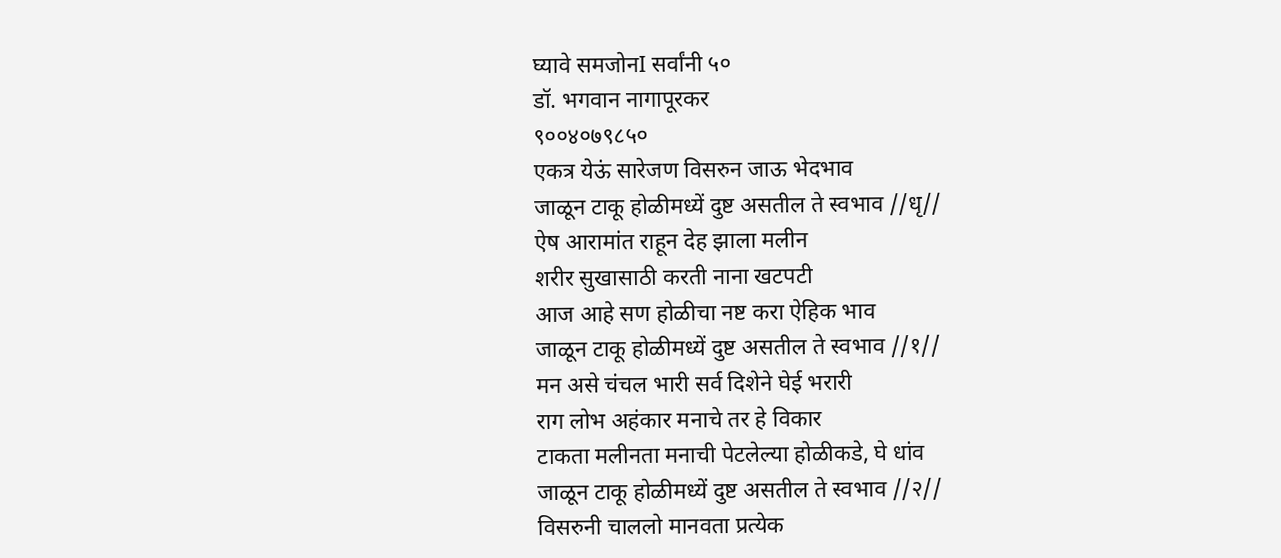घ्यावे समजोनI सर्वांनी ५०
डॉ. भगवान नागापूरकर
९००४०७९८५०
एकत्र येऊं सारेजण विसरुन जाऊ भेदभाव
जाळून टाकू होळीमध्यें दुष्ट असतील ते स्वभाव //धृ//
ऐष आरामांत राहून देह झाला मलीन
शरीर सुखासाठी करती नाना खटपटी
आज आहे सण होळीचा नष्ट करा ऐहिक भाव
जाळून टाकू होळीमध्यें दुष्ट असतील ते स्वभाव //१//
मन असे चंचल भारी सर्व दिशेने घेई भरारी
राग लोभ अहंकार मनाचे तर हे विकार
टाकता मलीनता मनाची पेटलेल्या होळीकडे, घे धांव
जाळून टाकू होळीमध्यें दुष्ट असतील ते स्वभाव //२//
विसरुनी चाललो मानवता प्रत्येक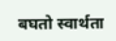बघतो स्वार्थता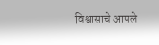विश्वासाचे आपले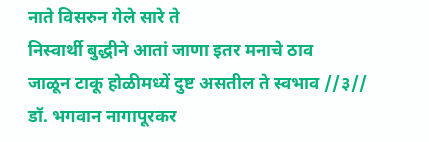नाते विसरुन गेले सारे ते
निस्वार्थी बुद्धीने आतां जाणा इतर मनाचे ठाव
जाळून टाकू होळीमध्यें दुष्ट असतील ते स्वभाव //३//
डॉ. भगवान नागापूरकर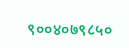९००४०७९८५०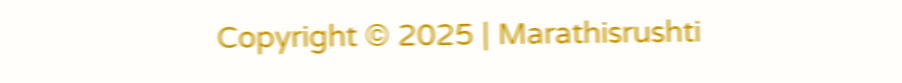Copyright © 2025 | Marathisrushti